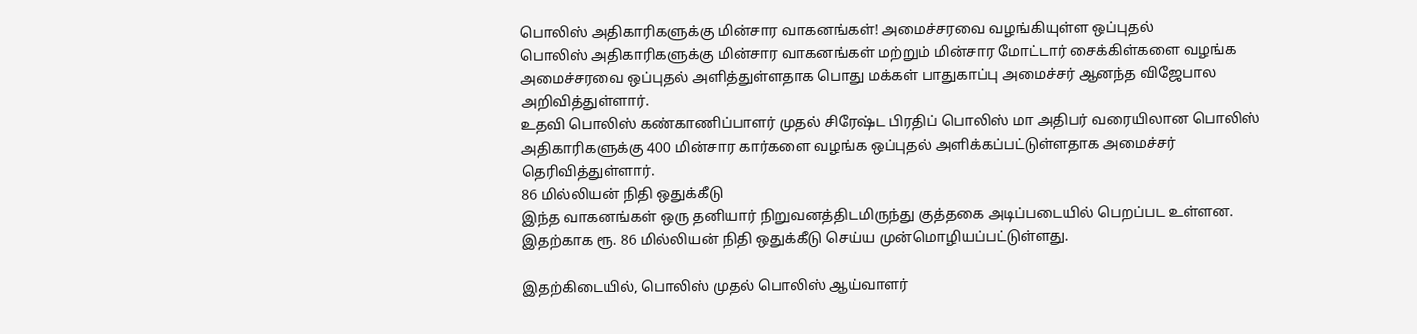பொலிஸ் அதிகாரிகளுக்கு மின்சார வாகனங்கள்! அமைச்சரவை வழங்கியுள்ள ஒப்புதல்
பொலிஸ் அதிகாரிகளுக்கு மின்சார வாகனங்கள் மற்றும் மின்சார மோட்டார் சைக்கிள்களை வழங்க அமைச்சரவை ஒப்புதல் அளித்துள்ளதாக பொது மக்கள் பாதுகாப்பு அமைச்சர் ஆனந்த விஜேபால அறிவித்துள்ளார்.
உதவி பொலிஸ் கண்காணிப்பாளர் முதல் சிரேஷ்ட பிரதிப் பொலிஸ் மா அதிபர் வரையிலான பொலிஸ் அதிகாரிகளுக்கு 400 மின்சார கார்களை வழங்க ஒப்புதல் அளிக்கப்பட்டுள்ளதாக அமைச்சர் தெரிவித்துள்ளார்.
86 மில்லியன் நிதி ஒதுக்கீடு
இந்த வாகனங்கள் ஒரு தனியார் நிறுவனத்திடமிருந்து குத்தகை அடிப்படையில் பெறப்பட உள்ளன. இதற்காக ரூ. 86 மில்லியன் நிதி ஒதுக்கீடு செய்ய முன்மொழியப்பட்டுள்ளது.

இதற்கிடையில், பொலிஸ் முதல் பொலிஸ் ஆய்வாளர்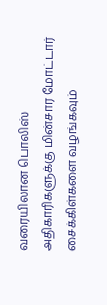வரையிலான பொலிஸ் அதிகாரிகளுக்கு மின்சார மோட்டார் சைக்கிள்களை வழங்கவும்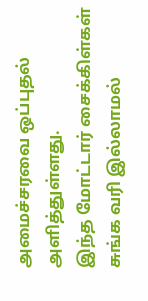அமைச்சரவை ஒப்புதல் அளித்துள்ளது.
இந்த மோட்டார் சைக்கிள்கள் சுங்க வரி இல்லாமல்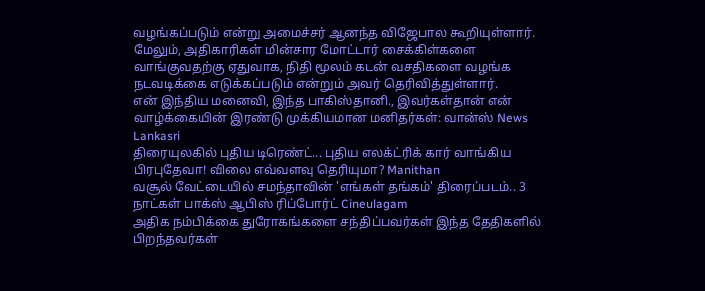வழங்கப்படும் என்று அமைச்சர் ஆனந்த விஜேபால கூறியுள்ளார்.
மேலும், அதிகாரிகள் மின்சார மோட்டார் சைக்கிள்களை வாங்குவதற்கு ஏதுவாக, நிதி மூலம் கடன் வசதிகளை வழங்க நடவடிக்கை எடுக்கப்படும் என்றும் அவர் தெரிவித்துள்ளார்.
என் இந்திய மனைவி, இந்த பாகிஸ்தானி., இவர்கள்தான் என் வாழ்க்கையின் இரண்டு முக்கியமான மனிதர்கள்: வான்ஸ் News Lankasri
திரையுலகில் புதிய டிரெண்ட்... புதிய எலக்ட்ரிக் கார் வாங்கிய பிரபுதேவா! விலை எவ்வளவு தெரியுமா? Manithan
வசூல் வேட்டையில் சமந்தாவின் 'எங்கள் தங்கம்' திரைப்படம்.. 3 நாட்கள் பாக்ஸ் ஆபிஸ் ரிப்போர்ட் Cineulagam
அதிக நம்பிக்கை துரோகங்களை சந்திப்பவர்கள் இந்த தேதிகளில் பிறந்தவர்கள்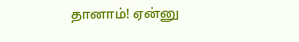தானாம்! ஏன்னு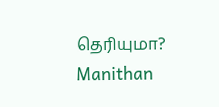தெரியுமா? Manithan